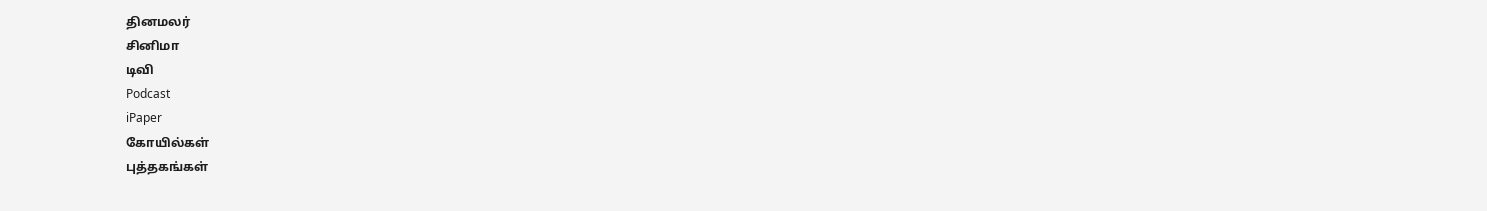தினமலர்
சினிமா
டிவி
Podcast
iPaper
கோயில்கள்
புத்தகங்கள்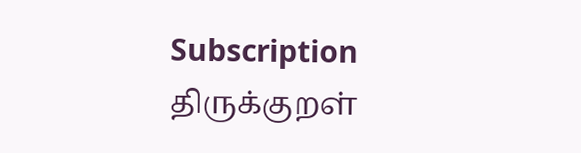Subscription
திருக்குறள்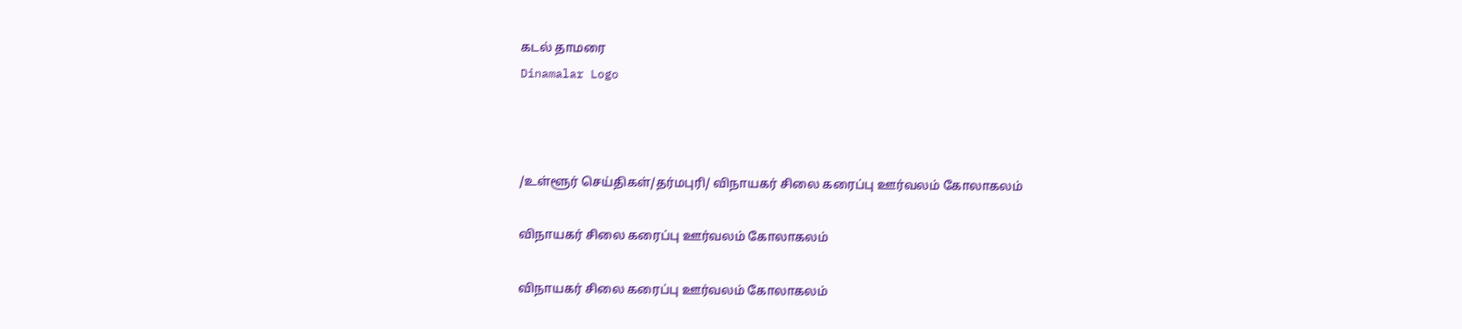கடல் தாமரை
Dinamalar Logo



/உள்ளூர் செய்திகள்/தர்மபுரி/ விநாயகர் சிலை கரைப்பு ஊர்வலம் கோலாகலம்

விநாயகர் சிலை கரைப்பு ஊர்வலம் கோலாகலம்

விநாயகர் சிலை கரைப்பு ஊர்வலம் கோலாகலம்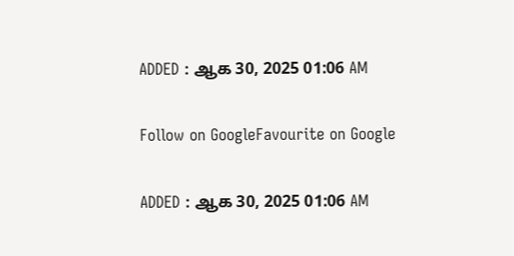ADDED : ஆக 30, 2025 01:06 AM

Follow on GoogleFavourite on Google

ADDED : ஆக 30, 2025 01:06 AM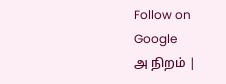Follow on Google
அ நிறம் |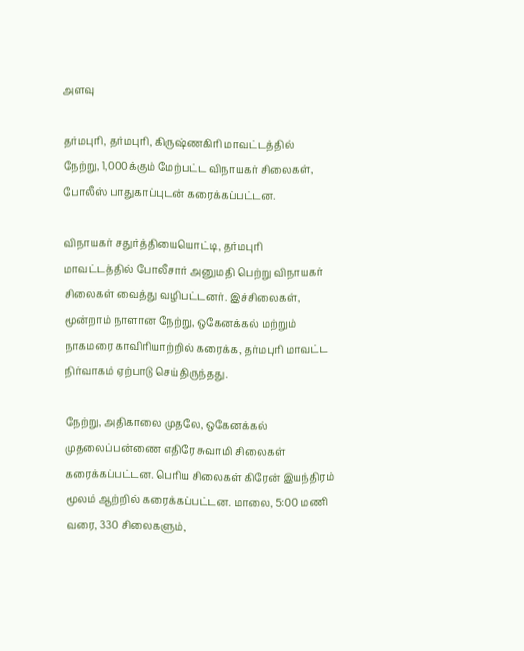அளவு

தர்மபுரி, தர்மபுரி, கிருஷ்ணகிரி மாவட்டத்தில் நேற்று, 1,000க்கும் மேற்பட்ட விநாயகர் சிலைகள், போலீஸ் பாதுகாப்புடன் கரைக்கப்பட்டன.

விநாயகர் சதுர்த்தியையொட்டி, தர்மபுரி மாவட்டத்தில் போலீசார் அனுமதி பெற்று விநாயகர் சிலைகள் வைத்து வழிபட்டனர். இச்சிலைகள், மூன்றாம் நாளான நேற்று, ஒகேனக்கல் மற்றும் நாகமரை காவிரியாற்றில் கரைக்க, தர்மபுரி மாவட்ட நிர்வாகம் ஏற்பாடு செய்திருந்தது.

நேற்று, அதிகாலை முதலே, ஒகேனக்கல் முதலைப்பன்ணை எதிரே சுவாமி சிலைகள் கரைக்கப்பட்டன. பெரிய சிலைகள் கிரேன் இயந்திரம் மூலம் ஆற்றில் கரைக்கப்பட்டன. மாலை, 5:00 மணி வரை, 330 சிலைகளும்,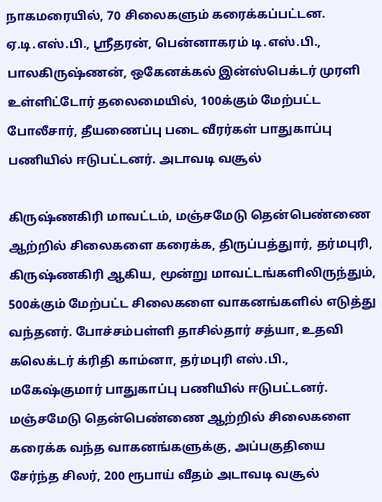நாகமரையில், 70 சிலைகளும் கரைக்கப்பட்டன. ஏ.டி.எஸ்.பி., ஸ்ரீதரன், பென்னாகரம் டி.எஸ்.பி., பாலகிருஷ்ணன், ஒகேனக்கல் இன்ஸ்பெக்டர் முரளி உள்ளிட்டோர் தலைமையில், 100க்கும் மேற்பட்ட போலீசார், தீயணைப்பு படை வீரர்கள் பாதுகாப்பு பணியில் ஈடுபட்டனர். அடாவடி வசூல்

கிருஷ்ணகிரி மாவட்டம், மஞ்சமேடு தென்பெண்ணை ஆற்றில் சிலைகளை கரைக்க, திருப்பத்துார், தர்மபுரி, கிருஷ்ணகிரி ஆகிய, மூன்று மாவட்டங்களிலிருந்தும், 500க்கும் மேற்பட்ட சிலைகளை வாகனங்களில் எடுத்து வந்தனர். போச்சம்பள்ளி தாசில்தார் சத்யா, உதவி கலெக்டர் க்ரிதி காம்னா, தர்மபுரி எஸ்.பி., மகேஷ்குமார் பாதுகாப்பு பணியில் ஈடுபட்டனர். மஞ்சமேடு தென்பெண்ணை ஆற்றில் சிலைகளை கரைக்க வந்த வாகனங்களுக்கு, அப்பகுதியை சேர்ந்த சிலர், 200 ரூபாய் வீதம் அடாவடி வசூல்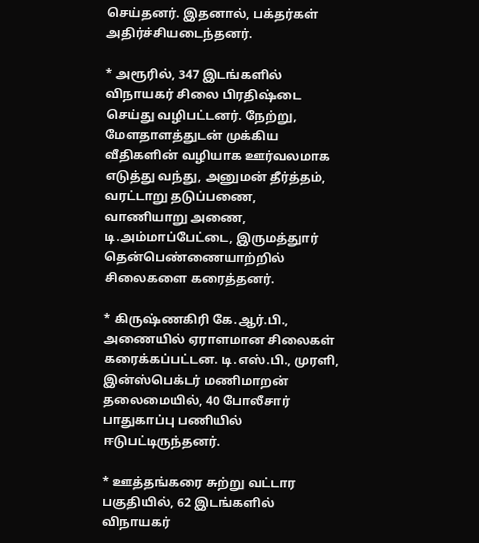செய்தனர். இதனால், பக்தர்கள் அதிர்ச்சியடைந்தனர்.

* அரூரில், 347 இடங்களில் விநாயகர் சிலை பிரதிஷ்டை செய்து வழிபட்டனர். நேற்று, மேளதாளத்துடன் முக்கிய வீதிகளின் வழியாக ஊர்வலமாக எடுத்து வந்து, அனுமன் தீர்த்தம், வரட்டாறு தடுப்பணை, வாணியாறு அணை, டி.அம்மாப்பேட்டை, இருமத்துார் தென்பெண்ணையாற்றில் சிலைகளை கரைத்தனர்.

* கிருஷ்ணகிரி கே.ஆர்.பி., அணையில் ஏராளமான சிலைகள் கரைக்கப்பட்டன. டி.எஸ்.பி., முரளி, இன்ஸ்பெக்டர் மணிமாறன் தலைமையில், 40 போலீசார் பாதுகாப்பு பணியில் ஈடுபட்டிருந்தனர்.

* ஊத்தங்கரை சுற்று வட்டார பகுதியில், 62 இடங்களில் விநாயகர்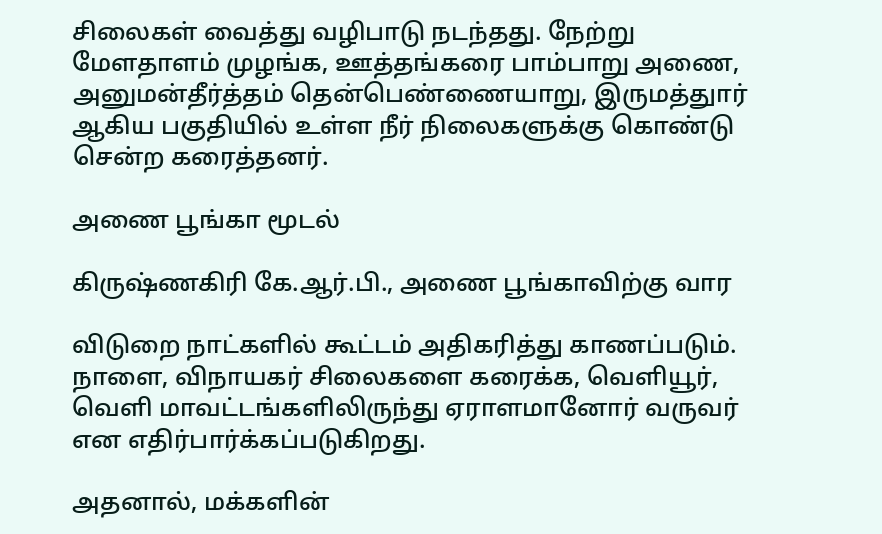சிலைகள் வைத்து வழிபாடு நடந்தது. நேற்று மேளதாளம் முழங்க, ஊத்தங்கரை பாம்பாறு அணை, அனுமன்தீர்த்தம் தென்பெண்ணையாறு, இருமத்துார் ஆகிய பகுதியில் உள்ள நீர் நிலைகளுக்கு கொண்டு சென்ற கரைத்தனர்.

அணை பூங்கா மூடல்

கிருஷ்ணகிரி கே.ஆர்.பி., அணை பூங்காவிற்கு வார

விடுறை நாட்களில் கூட்டம் அதிகரித்து காணப்படும். நாளை, விநாயகர் சிலைகளை கரைக்க, வெளியூர், வெளி மாவட்டங்களிலிருந்து ஏராளமானோர் வருவர் என எதிர்பார்க்கப்படுகிறது.

அதனால், மக்களின்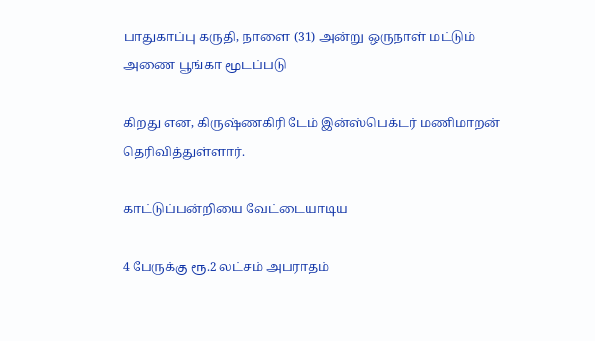பாதுகாப்பு கருதி, நாளை (31) அன்று ஒருநாள் மட்டும் அணை பூங்கா மூடப்படு

கிறது என, கிருஷ்ணகிரி டேம் இன்ஸ்பெக்டர் மணிமாறன் தெரிவித்துள்ளார்.

காட்டுப்பன்றியை வேட்டையாடிய

4 பேருக்கு ரூ.2 லட்சம் அபராதம்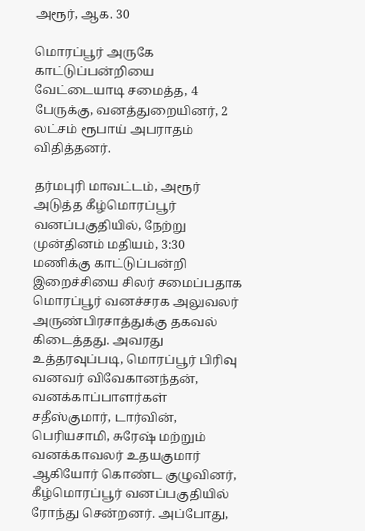அரூர், ஆக. 30

மொரப்பூர் அருகே காட்டுப்பன்றியை வேட்டையாடி சமைத்த, 4 பேருக்கு, வனத்துறையினர், 2 லட்சம் ரூபாய் அபராதம் விதித்தனர்.

தர்மபுரி மாவட்டம், அரூர் அடுத்த கீழ்மொரப்பூர் வனப்பகுதியில், நேற்று முன்தினம் மதியம், 3:30 மணிக்கு காட்டுப்பன்றி இறைச்சியை சிலர் சமைப்பதாக மொரப்பூர் வனச்சரக அலுவலர் அருண்பிரசாத்துக்கு தகவல் கிடைத்தது. அவரது உத்தரவுப்படி, மொரப்பூர் பிரிவு வனவர் விவேகானந்தன், வனக்காப்பாளர்கள் சதீஸ்குமார், டார்வின், பெரியசாமி, சுரேஷ் மற்றும் வனக்காவலர் உதயகுமார் ஆகியோர் கொண்ட குழுவினர், கீழ்மொரப்பூர் வனப்பகுதியில் ரோந்து சென்றனர். அப்போது,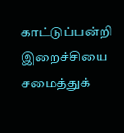காட்டுப்பன்றி இறைச்சியை சமைத்துக்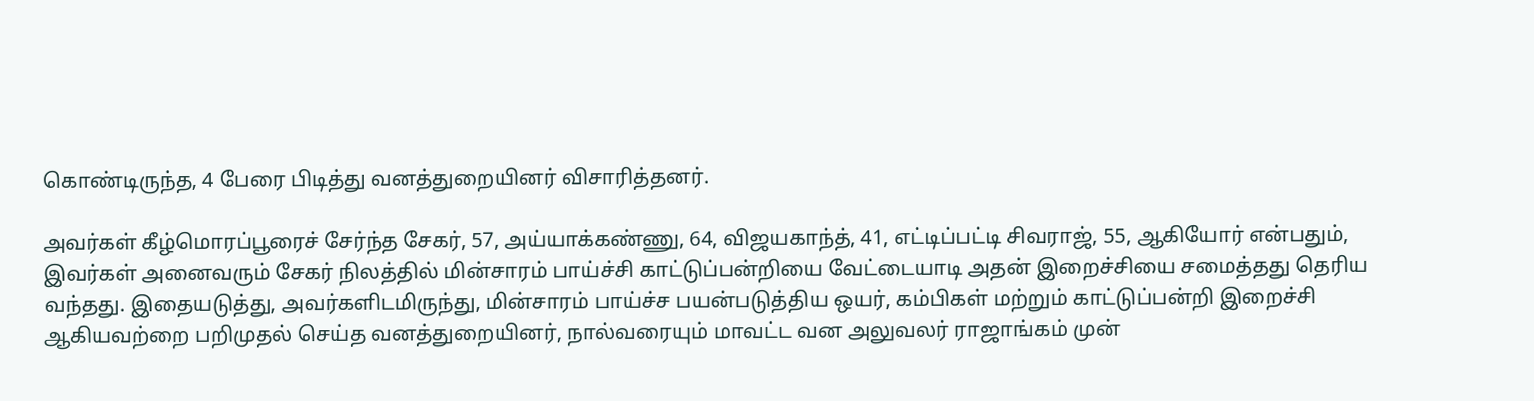கொண்டிருந்த, 4 பேரை பிடித்து வனத்துறையினர் விசாரித்தனர்.

அவர்கள் கீழ்மொரப்பூரைச் சேர்ந்த சேகர், 57, அய்யாக்கண்ணு, 64, விஜயகாந்த், 41, எட்டிப்பட்டி சிவராஜ், 55, ஆகியோர் என்பதும், இவர்கள் அனைவரும் சேகர் நிலத்தில் மின்சாரம் பாய்ச்சி காட்டுப்பன்றியை வேட்டையாடி அதன் இறைச்சியை சமைத்தது தெரிய வந்தது. இதையடுத்து, அவர்களிடமிருந்து, மின்சாரம் பாய்ச்ச பயன்படுத்திய ஒயர், கம்பிகள் மற்றும் காட்டுப்பன்றி இறைச்சி ஆகியவற்றை பறிமுதல் செய்த வனத்துறையினர், நால்வரையும் மாவட்ட வன அலுவலர் ராஜாங்கம் முன்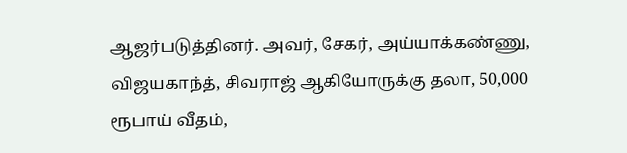ஆஜர்படுத்தினர். அவர், சேகர், அய்யாக்கண்ணு, விஜயகாந்த், சிவராஜ் ஆகியோருக்கு தலா, 50,000 ரூபாய் வீதம்,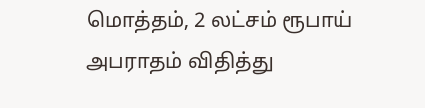மொத்தம், 2 லட்சம் ரூபாய் அபராதம் விதித்து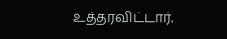உத்தரவிட்டார்.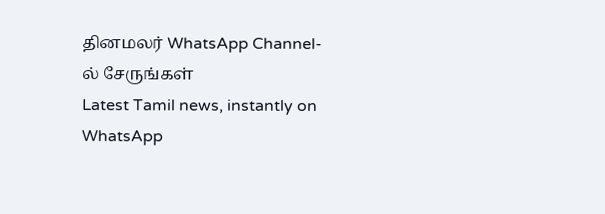தினமலர் WhatsApp Channel-ல் சேருங்கள்
Latest Tamil news, instantly on WhatsApp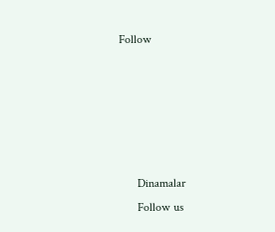Follow





      Dinamalar
      Follow us